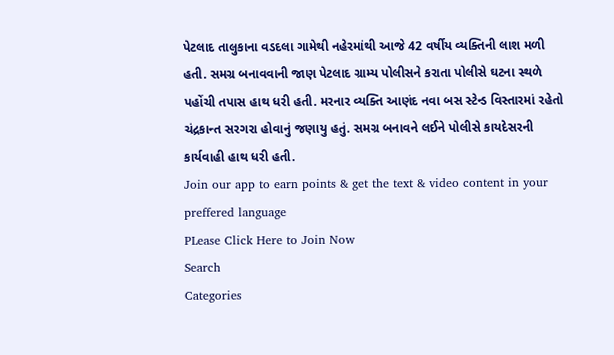પેટલાદ તાલુકાના વડદલા ગામેથી નહેરમાંથી આજે 42 વર્ષીય વ્યક્તિની લાશ મળી હતી. સમગ્ર બનાવવાની જાણ પેટલાદ ગ્રામ્ય પોલીસને કરાતા પોલીસે ઘટના સ્થળે પહોંચી તપાસ હાથ ધરી હતી. મરનાર વ્યક્તિ આણંદ નવા બસ સ્ટેન્ડ વિસ્તારમાં રહેતો ચંદ્રકાન્ત સરગરા હોવાનું જણાયુ હતું. સમગ્ર બનાવને લઈને પોલીસે કાયદેસરની કાર્યવાહી હાથ ધરી હતી.
Join our app to earn points & get the text & video content in your preffered language
PLease Click Here to Join Now
Search
Categories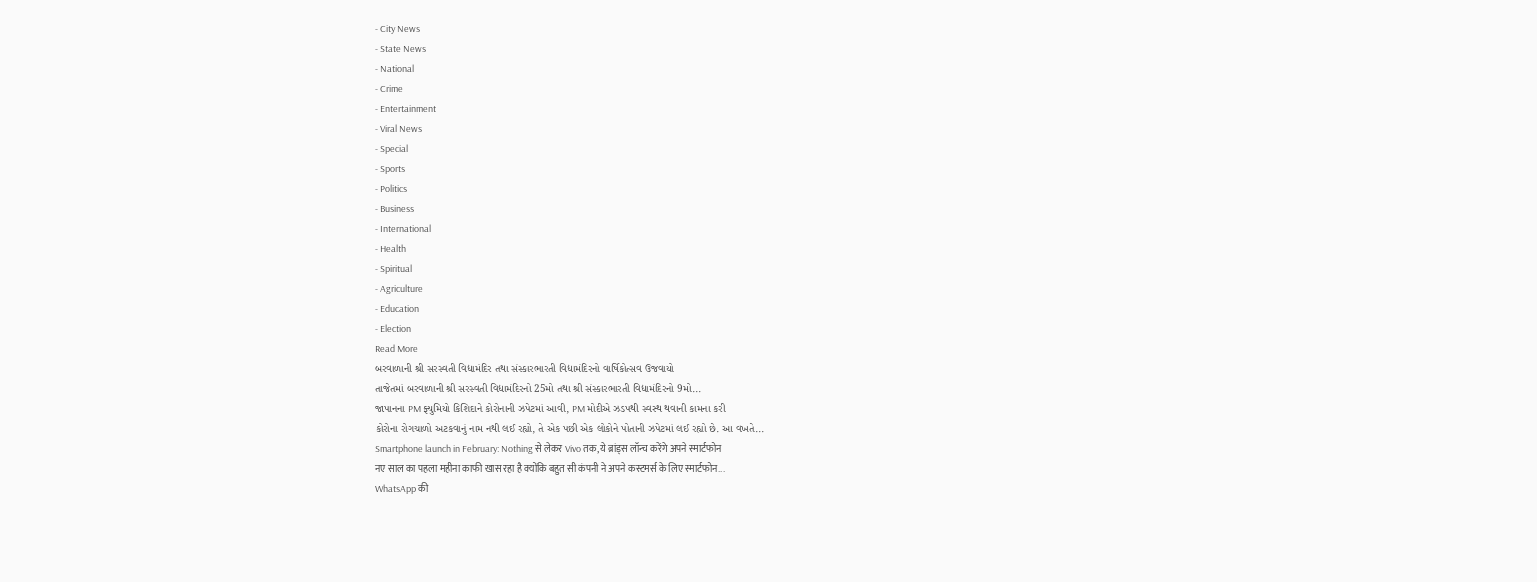- City News
- State News
- National
- Crime
- Entertainment
- Viral News
- Special
- Sports
- Politics
- Business
- International
- Health
- Spiritual
- Agriculture
- Education
- Election
Read More
બરવાળાની શ્રી સરસ્વતી વિદ્યામંદિર તથા સંસ્કારભારતી વિદ્યામંદિરનો વાર્ષિકોત્સવ ઉજવાયો
તાજેતમાં બરવાળાની શ્રી સરસ્વતી વિદ્યામંદિરનો 25મો તથા શ્રી સંસ્કારભારતી વિદ્યામંદિરનો 9મો...
જાપાનના PM ફ્યુમિયો કિશિદાને કોરોનાની ઝપેટમાં આવી, PM મોદીએ ઝડપથી સ્વસ્થ થવાની કામના કરી
કોરોના રોગચાળો અટકવાનું નામ નથી લઈ રહ્યો, તે એક પછી એક લોકોને પોતાની ઝપેટમાં લઈ રહ્યો છે. આ વખતે...
Smartphone launch in February: Nothing से लेकर Vivo तक, ये ब्रांड्स लॉन्च करेंगे अपने स्मार्टफोन
नए साल का पहला महीना काफी खास रहा है क्योंकि बहुत सी कंपनी ने अपने कस्टमर्स के लिए स्मार्टफोन...
WhatsApp की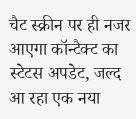चैट स्क्रीन पर ही नजर आएगा कॉन्टैक्ट का स्टेटस अपडेट, जल्द आ रहा एक नया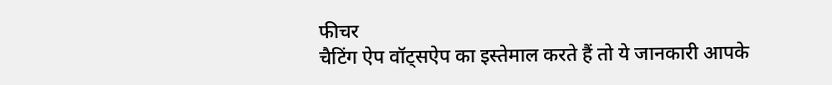फीचर
चैटिंग ऐप वॉट्सऐप का इस्तेमाल करते हैं तो ये जानकारी आपके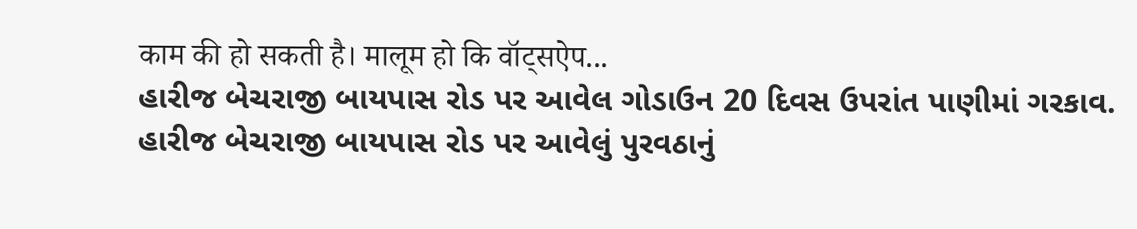काम की हो सकती है। मालूम हो कि वॉट्सऐप...
હારીજ બેચરાજી બાયપાસ રોડ પર આવેલ ગોડાઉન 20 દિવસ ઉપરાંત પાણીમાં ગરકાવ.
હારીજ બેચરાજી બાયપાસ રોડ પર આવેલું પુરવઠાનું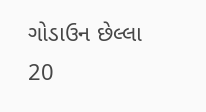ગોડાઉન છેલ્લા 20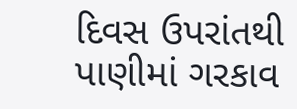દિવસ ઉપરાંતથી પાણીમાં ગરકાવ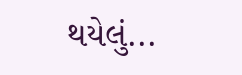થયેલું...